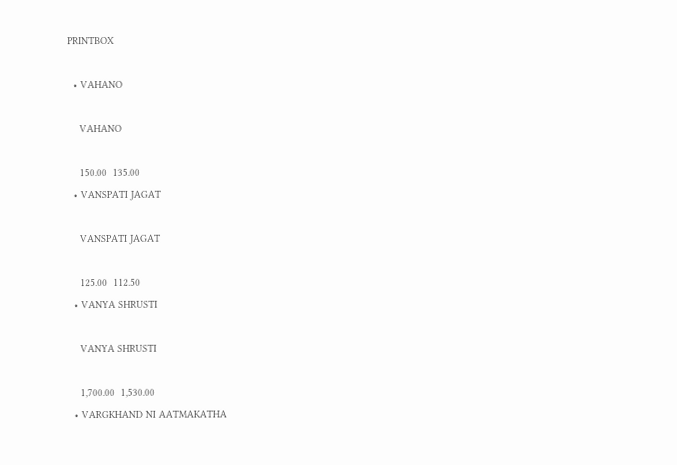PRINTBOX

  • VAHANO

    VAHANO

    150.00  135.00
  • VANSPATI JAGAT

    VANSPATI JAGAT

    125.00  112.50
  • VANYA SHRUSTI

    VANYA SHRUSTI

    1,700.00  1,530.00
  • VARGKHAND NI AATMAKATHA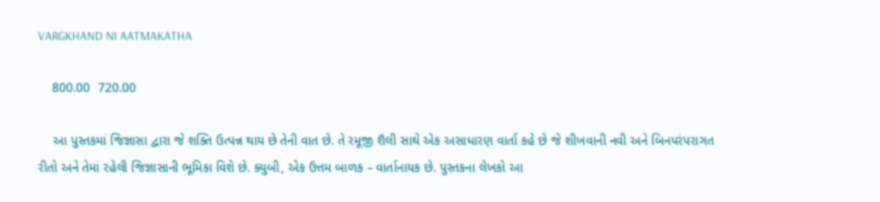VARGKHAND NI AATMAKATHA

    800.00  720.00

    આ પુસ્તકમાં જિજ્ઞાસા દ્વારા જે શક્તિ ઉત્પન્ન થાય છે તેની વાત છે. તે રમૂજી શૈલી સાથે એક અસાધારણ વાર્તા કહે છે જે શીખવાની નવી અને બિનપરંપરાગત રીતો અને તેમાં રહેલી જિજ્ઞાસાની ભૂમિકા વિશે છે. ક્યુબી, એક ઉત્તમ બાળક – વાર્તાનાયક છે. પુસ્તકના લેખકો આ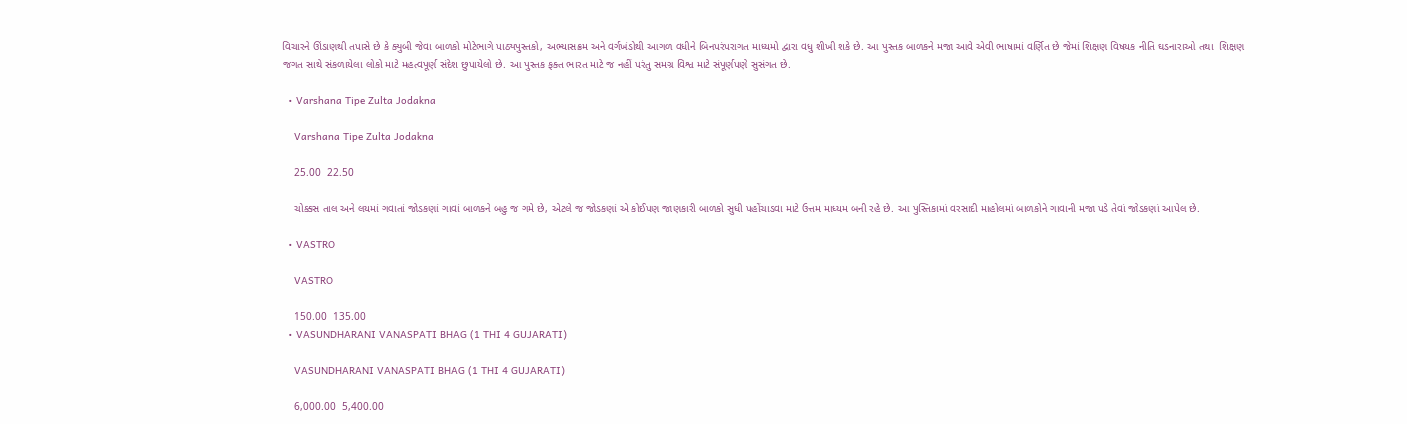વિચારને ઊંડાણથી તપાસે છે કે ક્યુબી જેવા બાળકો મોટેભાગે પાઠ્યપુસ્તકો, અભ્યાસક્રમ અને વર્ગખંડોથી આગળ વધીને બિનપરંપરાગત માધ્યમો દ્વારા વધુ શીખી શકે છે. આ પુસ્તક બાળકને મજા આવે એવી ભાષામાં વર્ણિત છે જેમાં શિક્ષણ વિષયક નીતિ ઘડનારાઓ તથા  શિક્ષણ જગત સાથે સંકળાયેલા લોકો માટે મહત્વપૂર્ણ સંદેશ છુપાયેલો છે. આ પુસ્તક ફક્ત ભારત માટે જ નહીં પરંતુ સમગ્ર વિશ્વ માટે સંપૂર્ણપણે સુસંગત છે.

  • Varshana Tipe Zulta Jodakna

    Varshana Tipe Zulta Jodakna

    25.00  22.50

    ચોક્કસ તાલ અને લયમાં ગવાતાં જોડકણાં ગાવાં બાળકને બહુ જ ગમે છે, એટલે જ જોડકણાં એ કોઈપણ જાણકારી બાળકો સુધી પહોંચાડવા માટે ઉત્તમ માધ્યમ બની રહે છે. આ પુસ્તિકામાં વરસાદી માહોલમાં બાળકોને ગાવાની મજા પડે તેવાં જોડકણાં આપેલ છે.

  • VASTRO

    VASTRO

    150.00  135.00
  • VASUNDHARANI VANASPATI BHAG (1 THI 4 GUJARATI)

    VASUNDHARANI VANASPATI BHAG (1 THI 4 GUJARATI)

    6,000.00  5,400.00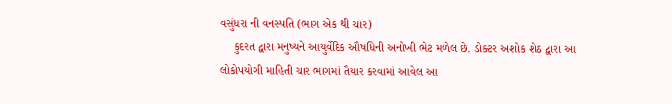વસુંધરા ની વનસ્પતિ (ભાગ એક થી ચાર)
    કુદરત દ્વારા મનુષ્યને આયુર્વેદિક ઔષધિની અનોખી ભેટ મળેલ છે. ડોક્ટર અશોક શેઠ દ્વારા આ લોકોપયોગી માહિતી ચાર ભાગમાં તૈયાર કરવામાં આવેલ આ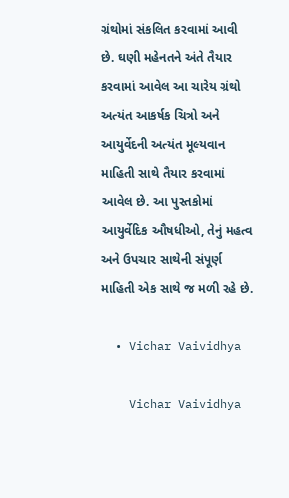ગ્રંથોમાં સંકલિત કરવામાં આવી છે. ઘણી મહેનતને અંતે તૈયાર કરવામાં આવેલ આ ચારેય ગ્રંથો અત્યંત આકર્ષક ચિત્રો અને આયુર્વેદની અત્યંત મૂલ્યવાન માહિતી સાથે તૈયાર કરવામાં આવેલ છે. આ પુસ્તકોમાં આયુર્વેદિક ઔષધીઓ, તેનું મહત્વ અને ઉપચાર સાથેની સંપૂર્ણ માહિતી એક સાથે જ મળી રહે છે.

  • Vichar Vaividhya

    Vichar Vaividhya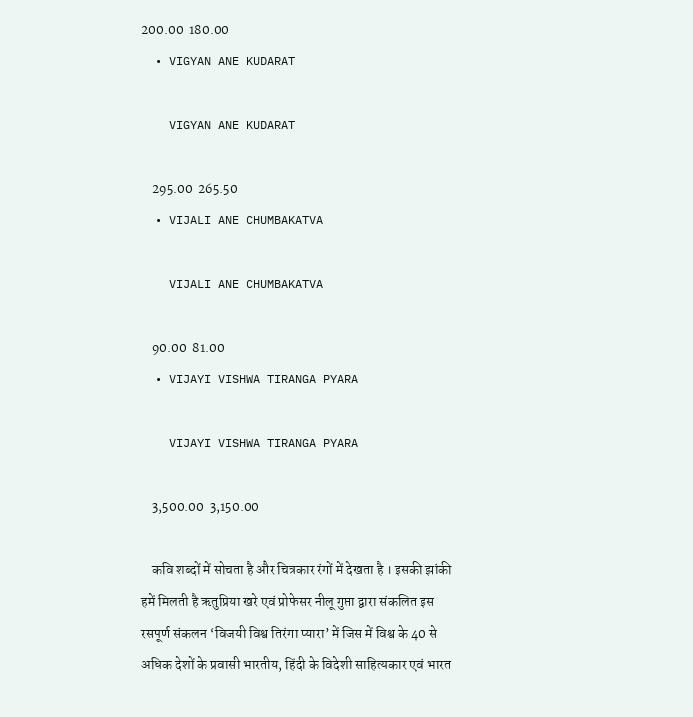200.00  180.00
  • VIGYAN ANE KUDARAT

    VIGYAN ANE KUDARAT

    295.00  265.50
  • VIJALI ANE CHUMBAKATVA

    VIJALI ANE CHUMBAKATVA

    90.00  81.00
  • VIJAYI VISHWA TIRANGA PYARA

    VIJAYI VISHWA TIRANGA PYARA

    3,500.00  3,150.00

    कवि शब्दों में सोचता है और चित्रकार रंगों में देखता है । इसकी झांकी हमें मिलती है ऋतुप्रिया खरे एवं प्रोफेसर नीलू गुप्ता द्वारा संकलित इस रसपूर्ण संकलन ‘विजयी विश्व तिरंगा प्यारा’ में जिस में विश्व के 40 से अधिक देशों के प्रवासी भारतीय, हिंदी के विदेशी साहित्यकार एवं भारत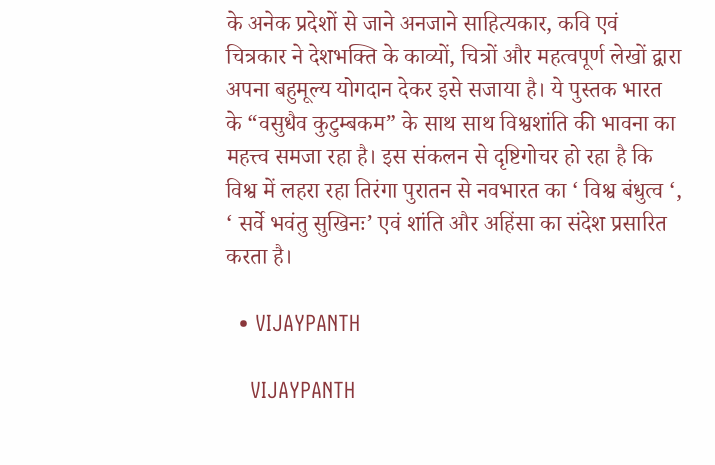के अनेक प्रदेशों से जाने अनजाने साहित्यकार, कवि एवं चित्रकार ने देशभक्ति के काव्यों, चित्रों और महत्वपूर्ण लेखों द्वारा अपना बहुमूल्य योगदान देकर इसे सजाया है। ये पुस्तक भारत के “वसुधैव कुटुम्बकम” के साथ साथ विश्वशांति की भावना का महत्त्व समजा रहा है। इस संकलन से दृष्टिगोचर हो रहा है कि विश्व में लहरा रहा तिरंगा पुरातन से नवभारत का ‘ विश्व बंधुत्व ‘, ‘ सर्वे भवंतु सुखिनः’ एवं शांति और अहिंसा का संदेश प्रसारित करता है।

  • VIJAYPANTH

    VIJAYPANTH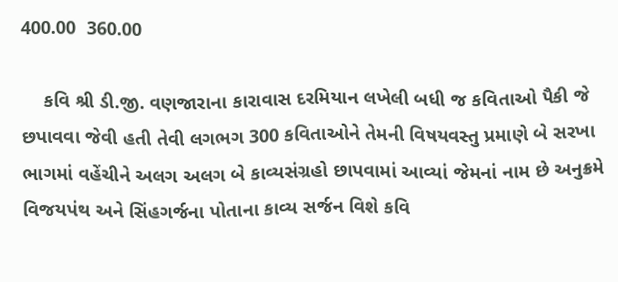400.00  360.00

    કવિ શ્રી ડી.જી. વણજારાના કારાવાસ દરમિયાન લખેલી બધી જ કવિતાઓ પૈકી જે છપાવવા જેવી હતી તેવી લગભગ 300 કવિતાઓને તેમની વિષયવસ્તુ પ્રમાણે બે સરખા ભાગમાં વહેંચીને અલગ અલગ બે કાવ્યસંગ્રહો છાપવામાં આવ્યાં જેમનાં નામ છે અનુક્રમે વિજયપંથ અને સિંહગર્જના પોતાના કાવ્ય સર્જન વિશે કવિ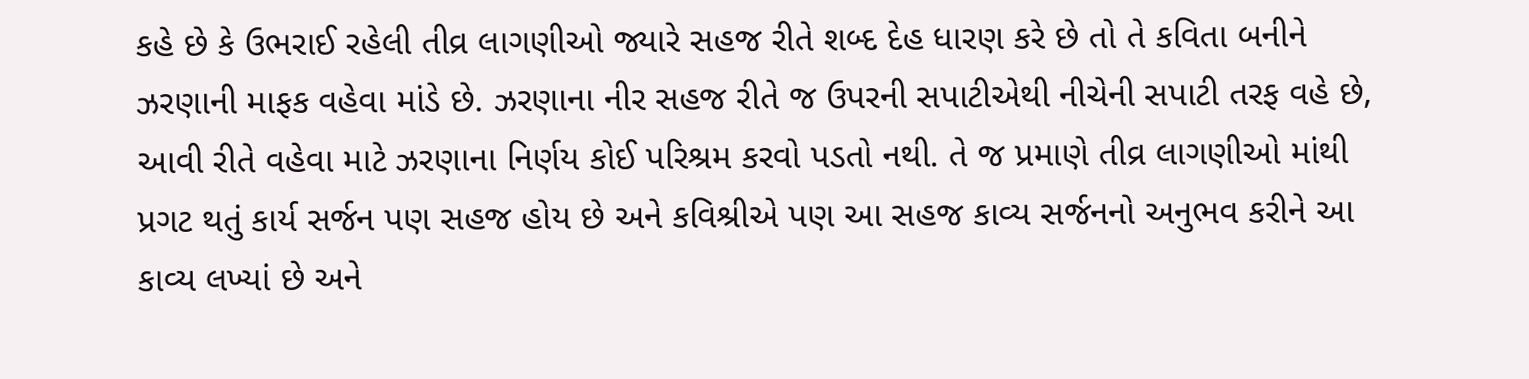કહે છે કે ઉભરાઈ રહેલી તીવ્ર લાગણીઓ જ્યારે સહજ રીતે શબ્દ દેહ ધારણ કરે છે તો તે કવિતા બનીને ઝરણાની માફક વહેવા માંડે છે. ઝરણાના નીર સહજ રીતે જ ઉપરની સપાટીએથી નીચેની સપાટી તરફ વહે છે, આવી રીતે વહેવા માટે ઝરણાના નિર્ણય કોઈ પરિશ્રમ કરવો પડતો નથી. તે જ પ્રમાણે તીવ્ર લાગણીઓ માંથી પ્રગટ થતું કાર્ય સર્જન પણ સહજ હોય છે અને કવિશ્રીએ પણ આ સહજ કાવ્ય સર્જનનો અનુભવ કરીને આ કાવ્ય લખ્યાં છે અને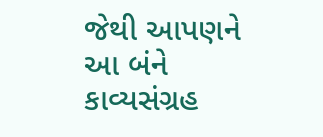જેથી આપણને આ બંને કાવ્યસંગ્રહ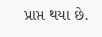પ્રાપ્ત થયા છે.